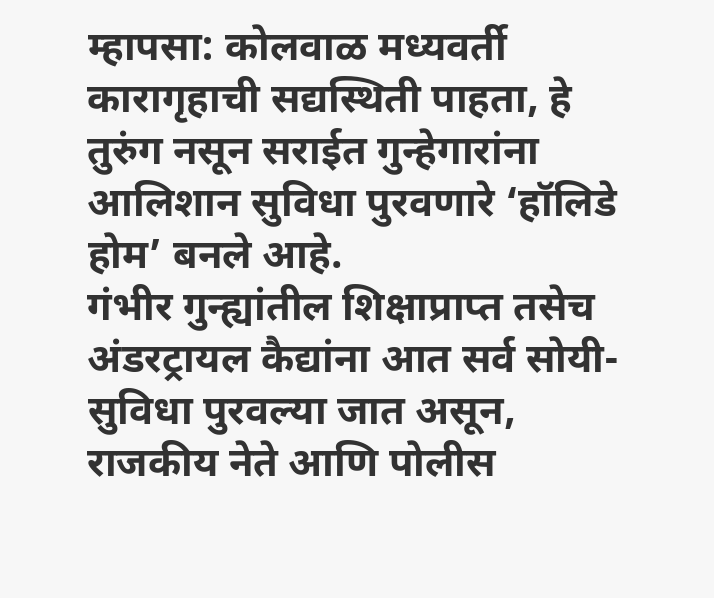म्हापसा: कोलवाळ मध्यवर्ती कारागृहाची सद्यस्थिती पाहता, हे तुरुंग नसून सराईत गुन्हेगारांना आलिशान सुविधा पुरवणारे ‘हॉलिडे होम’ बनले आहे.
गंभीर गुन्ह्यांतील शिक्षाप्राप्त तसेच अंडरट्रायल कैद्यांना आत सर्व सोयी-सुविधा पुरवल्या जात असून, राजकीय नेते आणि पोलीस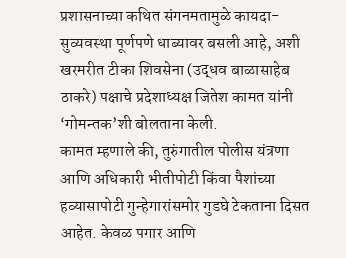प्रशासनाच्या कथित संगनमतामुळे कायदा-सुव्यवस्था पूर्णपणे धाब्यावर बसली आहे, अशी खरमरीत टीका शिवसेना (उद्धव बाळासाहेब ठाकरे) पक्षाचे प्रदेशाध्यक्ष जितेश कामत यांनी ‘गोमन्तक’शी बोलताना केली.
कामत म्हणाले की, तुरुंगातील पोलीस यंत्रणा आणि अधिकारी भीतीपोटी किंवा पैशांच्या हव्यासापोटी गुन्हेगारांसमोर गुडघे टेकताना दिसत आहेत. केवळ पगार आणि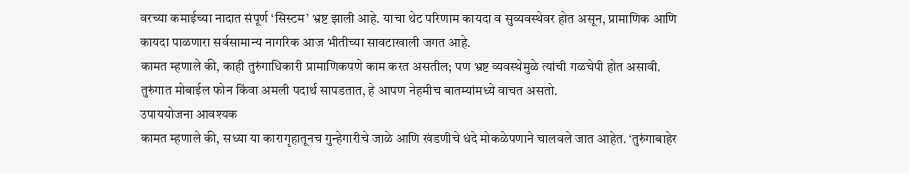वरच्या कमाईच्या नादात संपूर्ण ‘सिस्टम’ भ्रष्ट झाली आहे. याचा थेट परिणाम कायदा व सुव्यवस्थेवर होत असून, प्रामाणिक आणि कायदा पाळणारा सर्वसामान्य नागरिक आज भीतीच्या सावटाखाली जगत आहे.
कामत म्हणाले की, काही तुरुंगाधिकारी प्रामाणिकपणे काम करत असतील; पण भ्रष्ट व्यवस्थेमुळे त्यांची गळचेपी होत असावी. तुरुंगात मोबाईल फोन किंवा अमली पदार्थ सापडतात, हे आपण नेहमीच बातम्यांमध्ये वाचत असतो.
उपाययोजना आवश्यक
कामत म्हणाले की, सध्या या कारागृहातूनच गुन्हेगारीचे जाळे आणि खंडणीचे धंदे मोकळेपणाने चालवले जात आहेत. ‘तुरुंगाबाहेर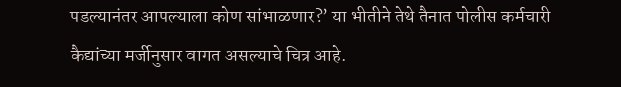पडल्यानंतर आपल्याला कोण सांभाळणार?’ या भीतीने तेथे तैनात पोलीस कर्मचारी कैद्यांच्या मर्जीनुसार वागत असल्याचे चित्र आहे.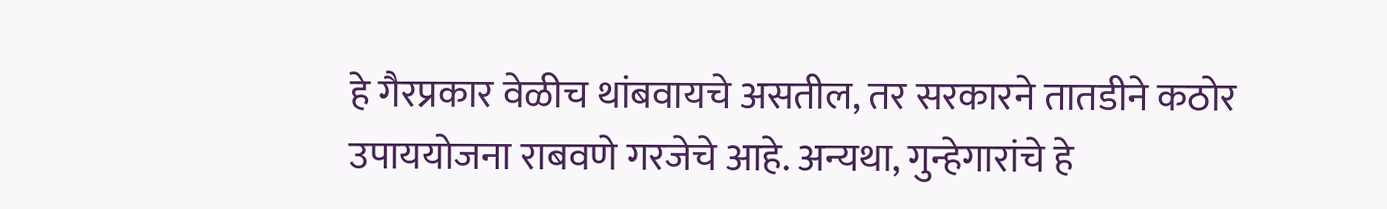हे गैरप्रकार वेळीच थांबवायचे असतील, तर सरकारने तातडीने कठोर उपाययोजना राबवणे गरजेचे आहे. अन्यथा, गुन्हेगारांचे हे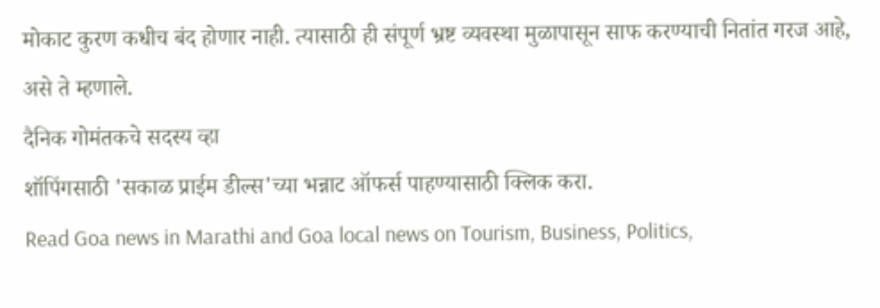मोकाट कुरण कधीच बंद होणार नाही. त्यासाठी ही संपूर्ण भ्रष्ट व्यवस्था मुळापासून साफ करण्याची नितांत गरज आहे, असे ते म्हणाले.
दैनिक गोमंतकचे सदस्य व्हा
शॉपिंगसाठी 'सकाळ प्राईम डील्स'च्या भन्नाट ऑफर्स पाहण्यासाठी क्लिक करा.
Read Goa news in Marathi and Goa local news on Tourism, Business, Politics,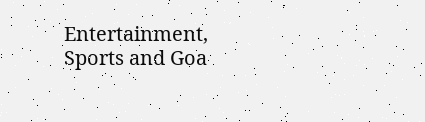Entertainment, Sports and Goa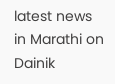latest news in Marathi on Dainik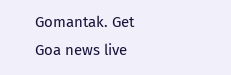Gomantak. Get Goa news live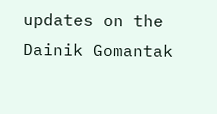updates on the Dainik Gomantak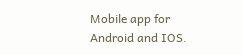Mobile app for Android and IOS.